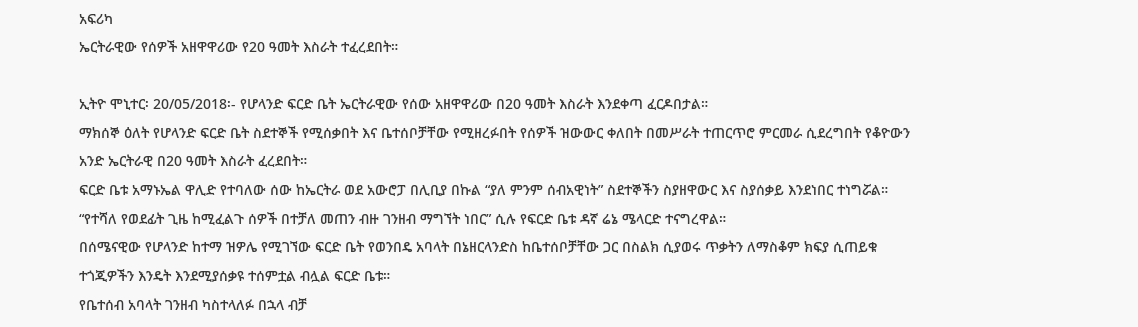አፍሪካ
ኤርትራዊው የሰዎች አዘዋዋሪው የ20 ዓመት እስራት ተፈረደበት።

ኢትዮ ሞኒተር፡ 20/05/2018፡- የሆላንድ ፍርድ ቤት ኤርትራዊው የሰው አዘዋዋሪው በ20 ዓመት እስራት እንደቀጣ ፈርዶበታል።
ማክሰኞ ዕለት የሆላንድ ፍርድ ቤት ስደተኞች የሚሰቃበት እና ቤተሰቦቻቸው የሚዘረፉበት የሰዎች ዝውውር ቀለበት በመሥራት ተጠርጥሮ ምርመራ ሲደረግበት የቆዮውን አንድ ኤርትራዊ በ20 ዓመት እስራት ፈረደበት።
ፍርድ ቤቱ አማኑኤል ዋሊድ የተባለው ሰው ከኤርትራ ወደ አውሮፓ በሊቢያ በኩል “ያለ ምንም ሰብአዊነት” ስደተኞችን ስያዘዋውር እና ስያሰቃይ እንደነበር ተነግሯል።
“የተሻለ የወደፊት ጊዜ ከሚፈልጉ ሰዎች በተቻለ መጠን ብዙ ገንዘብ ማግኘት ነበር” ሲሉ የፍርድ ቤቱ ዳኛ ሬኔ ሜላርድ ተናግረዋል።
በሰሜናዊው የሆላንድ ከተማ ዝዎሌ የሚገኘው ፍርድ ቤት የወንበዴ አባላት በኔዘርላንድስ ከቤተሰቦቻቸው ጋር በስልክ ሲያወሩ ጥቃትን ለማስቆም ክፍያ ሲጠይቁ ተጎጂዎችን እንዴት እንደሚያሰቃዩ ተሰምቷል ብሏል ፍርድ ቤቱ።
የቤተሰብ አባላት ገንዘብ ካስተላለፉ በኋላ ብቻ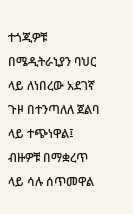ተጎጂዎቹ በሜዲትራኒያን ባህር ላይ ለነበረው አደገኛ ጉዞ በተንጣለለ ጀልባ ላይ ተጭነዋል፤ ብዙዎቹ በማቋረጥ ላይ ሳሉ ሰጥመዋል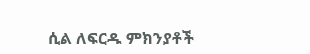ሲል ለፍርዱ ምክንያቶች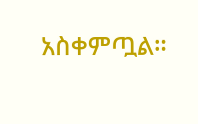አስቀምጧል።